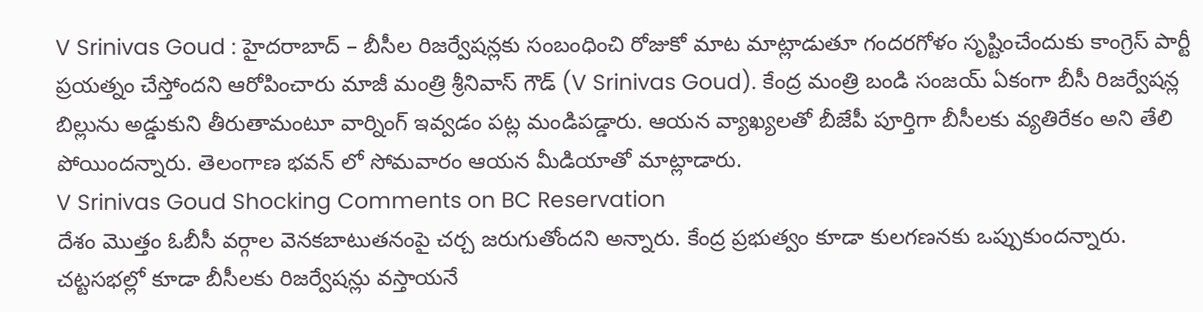V Srinivas Goud : హైదరాబాద్ – బీసీల రిజర్వేషన్లకు సంబంధించి రోజుకో మాట మాట్లాడుతూ గందరగోళం సృష్టించేందుకు కాంగ్రెస్ పార్టీ ప్రయత్నం చేస్తోందని ఆరోపించారు మాజీ మంత్రి శ్రీనివాస్ గౌడ్ (V Srinivas Goud). కేంద్ర మంత్రి బండి సంజయ్ ఏకంగా బీసీ రిజర్వేషన్ల బిల్లును అడ్డుకుని తీరుతామంటూ వార్నింగ్ ఇవ్వడం పట్ల మండిపడ్డారు. ఆయన వ్యాఖ్యలతో బీజేపీ పూర్తిగా బీసీలకు వ్యతిరేకం అని తేలి పోయిందన్నారు. తెలంగాణ భవన్ లో సోమవారం ఆయన మీడియాతో మాట్లాడారు.
V Srinivas Goud Shocking Comments on BC Reservation
దేశం మొత్తం ఓబీసీ వర్గాల వెనకబాటుతనంపై చర్చ జరుగుతోందని అన్నారు. కేంద్ర ప్రభుత్వం కూడా కులగణనకు ఒప్పుకుందన్నారు. చట్టసభల్లో కూడా బీసీలకు రిజర్వేషన్లు వస్తాయనే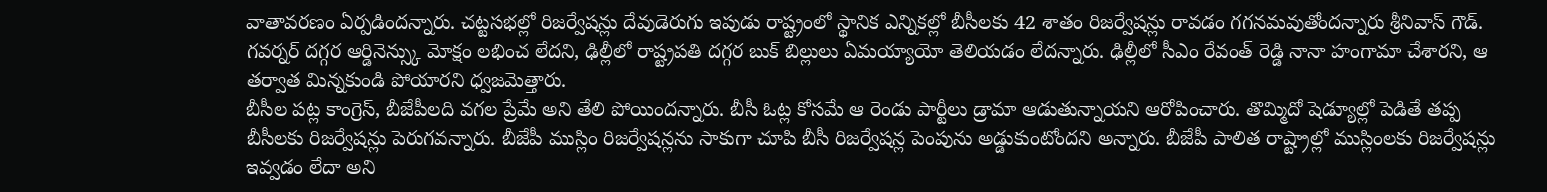వాతావరణం ఏర్పడిందన్నారు. చట్టసభల్లో రిజర్వేషన్లు దేవుడెరుగు ఇపుడు రాష్ట్రంలో స్థానిక ఎన్నికల్లో బీసీలకు 42 శాతం రిజర్వేషన్లు రావడం గగనమవుతోందన్నారు శ్రీనివాస్ గౌడ్. గవర్నర్ దగ్గర ఆర్డినెన్స్కు మోక్షం లభించ లేదని, ఢిల్లీలో రాష్ట్రపతి దగ్గర బుక్ బిల్లులు ఏమయ్యాయో తెలియడం లేదన్నారు. ఢిల్లీలో సీఎం రేవంత్ రెడ్డి నానా హంగామా చేశారని, ఆ తర్వాత మిన్నకుండి పోయారని ధ్వజమెత్తారు.
బీసీల పట్ల కాంగ్రెస్, బీజేపీలది వగల ప్రేమే అని తేలి పోయిందన్నారు. బీసీ ఓట్ల కోసమే ఆ రెండు పార్టీలు డ్రామా ఆడుతున్నాయని ఆరోపించారు. తొమ్మిదో షెడ్యూల్లో పెడితే తప్ప బీసీలకు రిజర్వేషన్లు పెరుగవన్నారు. బీజేపీ ముస్లిం రిజర్వేషన్లను సాకుగా చూపి బీసీ రిజర్వేషన్ల పెంపును అడ్డుకుంటోందని అన్నారు. బీజేపీ పాలిత రాష్ట్రాల్లో ముస్లింలకు రిజర్వేషన్లు ఇవ్వడం లేదా అని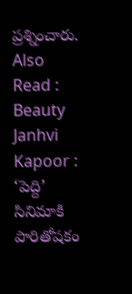ప్రశ్నించారు.
Also Read : Beauty Janhvi Kapoor : ‘పెద్ది’ సినిమాకి పారితోషకం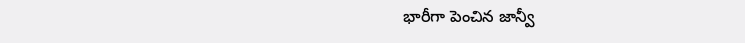భారీగా పెంచిన జాన్వీ